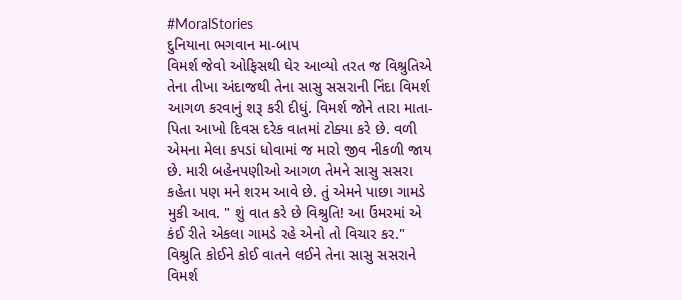#MoralStories
દુનિયાના ભગવાન મા-બાપ
વિમર્શ જેવો ઓફિસથી ઘેર આવ્યો તરત જ વિશ્રુતિએ તેના તીખા અંદાજથી તેના સાસુ સસરાની નિંદા વિમર્શ આગળ કરવાનું શરૂ કરી દીધું. વિમર્શ જોને તારા માતા-પિતા આખો દિવસ દરેક વાતમાં ટોક્યા કરે છે. વળી એમના મેલા કપડાં ધોવામાં જ મારો જીવ નીકળી જાય છે. મારી બહેનપણીઓ આગળ તેમને સાસુ સસરા કહેતા પણ મને શરમ આવે છે. તું એમને પાછા ગામડે મુકી આવ. " શું વાત કરે છે વિશ્રુતિ! આ ઉંમરમાં એ કંઈ રીતે એકલા ગામડે રહે એનો તો વિચાર કર." વિશ્રુતિ કોઈને કોઈ વાતને લઈને તેના સાસુ સસરાને વિમર્શ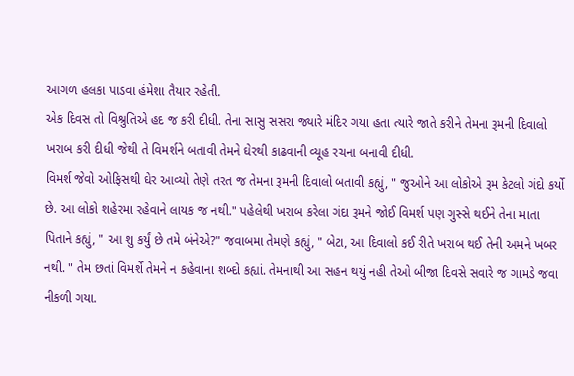આગળ હલકા પાડવા હંમેશા તૈયાર રહેતી.
એક દિવસ તો વિશ્રુતિએ હદ જ કરી દીધી. તેના સાસુ સસરા જ્યારે મંદિર ગયા હતા ત્યારે જાતે કરીને તેમના રૂમની દિવાલો ખરાબ કરી દીધી જેથી તે વિમર્શને બતાવી તેમને ઘેરથી કાઢવાની વ્યૂહ રચના બનાવી દીધી.
વિમર્શ જેવો ઓફિસથી ઘેર આવ્યો તેણે તરત જ તેમના રૂમની દિવાલો બતાવી કહ્યું, " જુઓને આ લોકોએ રૂમ કેટલો ગંદો કર્યો છે. આ લોકો શહેરમા રહેવાને લાયક જ નથી." પહેલેથી ખરાબ કરેલા ગંદા રૂમને જોઈ વિમર્શ પણ ગુસ્સે થઈને તેના માતા પિતાને કહ્યું, " આ શુ કર્યું છે તમે બંનેએ?" જવાબમા તેમણે કહ્યું, " બેટા, આ દિવાલો કઈ રીતે ખરાબ થઈ તેની અમને ખબર નથી. " તેમ છતાં વિમર્શે તેમને ન કહેવાના શબ્દો કહ્યાં. તેમનાથી આ સહન થયું નહી તેઓ બીજા દિવસે સવારે જ ગામડે જવા નીકળી ગયા.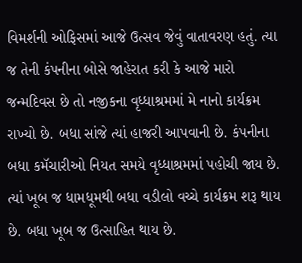વિમર્શની ઓફિસમાં આજે ઉત્સવ જેવું વાતાવરણ હતું. ત્યા જ તેની કંપનીના બોસે જાહેરાત કરી કે આજે મારો જન્મદિવસ છે તો નજીકના વૃધ્ધાશ્રમમાં મે નાનો કાર્યક્રમ રાખ્યો છે. બધા સાંજે ત્યાં હાજરી આપવાની છે. કંપનીના બધા કમૅચારીઓ નિયત સમયે વૃધ્ધાશ્રમમાં પહોચી જાય છે. ત્યાં ખૂબ જ ધામધૂમથી બધા વડીલો વચ્ચે કાર્યક્રમ શરૂ થાય છે. બધા ખૂબ જ ઉત્સાહિત થાય છે.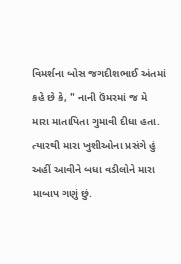વિમર્શના બોસ જગદીશભાઈ અંતમાં કહે છે કે, " નાની ઉંમરમાં જ મે મારા માતાપિતા ગુમાવી દીધા હતા. ત્યારથી મારા ખુશીઓના પ્રસંગે હું અહીં આવીને બધા વડીલોને મારા માબાપ ગણું છું.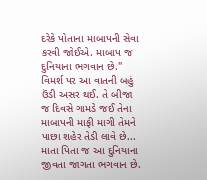દરેકે પોતાના માબાપની સેવા કરવી જોઈએ. માબાપ જ દુનિયાના ભગવાન છે."
વિમર્શ પર આ વાતની બહું ઉંડી અસર થઈ. તે બીજા જ દિવસે ગામડે જઈ તેના માબાપની માફી માગી તેમને પાછા શહેર તેડી લાવે છે...
માતા પિતા જ આ દુનિયાના જીવતા જાગતા ભગવાન છે.